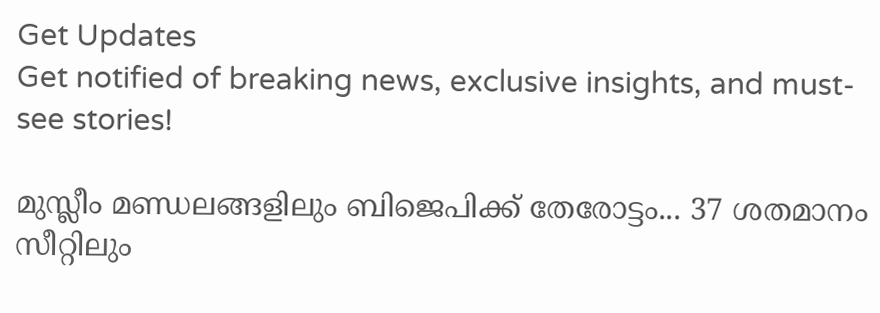Get Updates
Get notified of breaking news, exclusive insights, and must-see stories!

മുസ്ലീം മണ്ഡലങ്ങളിലും ബിജെപിക്ക് തേരോട്ടം... 37 ശതമാനം സീറ്റിലും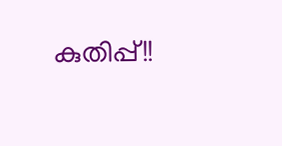കുതിപ്പ്!!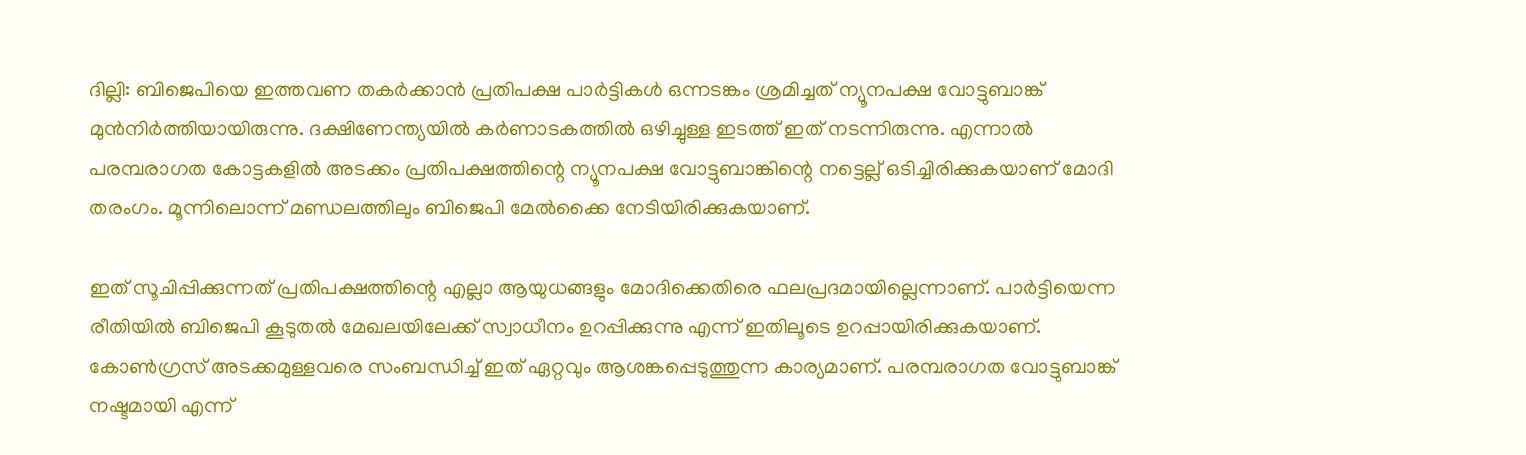ദില്ലി: ബിജെപിയെ ഇത്തവണ തകര്‍ക്കാന്‍ പ്രതിപക്ഷ പാര്‍ട്ടികള്‍ ഒന്നടങ്കം ശ്രമിച്ചത് ന്യൂനപക്ഷ വോട്ടുബാങ്ക് മുന്‍നിര്‍ത്തിയായിരുന്നു. ദക്ഷിണേന്ത്യയില്‍ കര്‍ണാടകത്തില്‍ ഒഴിച്ചുള്ള ഇടത്ത് ഇത് നടന്നിരുന്നു. എന്നാല്‍ പരമ്പരാഗത കോട്ടകളില്‍ അടക്കം പ്രതിപക്ഷത്തിന്റെ ന്യൂനപക്ഷ വോട്ടുബാങ്കിന്റെ നട്ടെല്ല് ഒടിച്ചിരിക്കുകയാണ് മോദി തരംഗം. മൂന്നിലൊന്ന് മണ്ഡലത്തിലും ബിജെപി മേല്‍ക്കൈ നേടിയിരിക്കുകയാണ്.

ഇത് സൂചിപ്പിക്കുന്നത് പ്രതിപക്ഷത്തിന്റെ എല്ലാ ആയുധങ്ങളും മോദിക്കെതിരെ ഫലപ്രദമായില്ലെന്നാണ്. പാര്‍ട്ടിയെന്ന രീതിയില്‍ ബിജെപി കൂടുതല്‍ മേഖലയിലേക്ക് സ്വാധീനം ഉറപ്പിക്കുന്നു എന്ന് ഇതിലൂടെ ഉറപ്പായിരിക്കുകയാണ്. കോണ്‍ഗ്രസ് അടക്കമുള്ളവരെ സംബന്ധിച്ച് ഇത് ഏറ്റവും ആശങ്കപ്പെടുത്തുന്ന കാര്യമാണ്. പരമ്പരാഗത വോട്ടുബാങ്ക് നഷ്ടമായി എന്ന്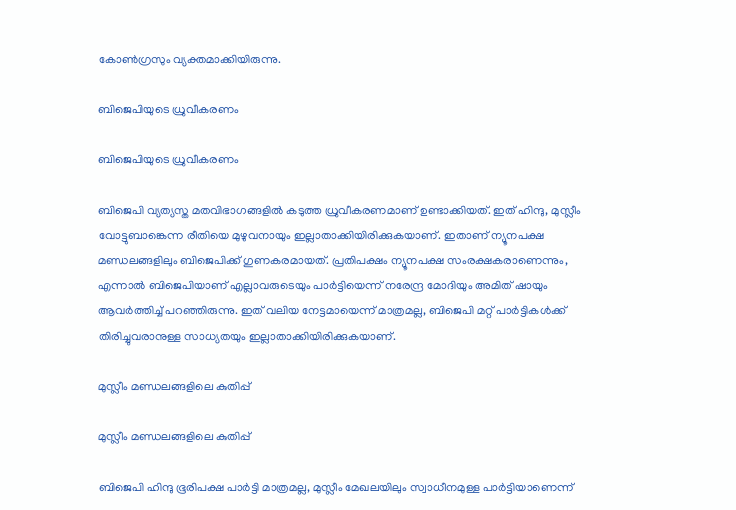കോണ്‍ഗ്രസും വ്യക്തമാക്കിയിരുന്നു.

ബിജെപിയുടെ ധ്രുവീകരണം

ബിജെപിയുടെ ധ്രുവീകരണം

ബിജെപി വ്യത്യസ്ത മതവിഭാഗങ്ങളില്‍ കടുത്ത ധ്രുവീകരണമാണ് ഉണ്ടാക്കിയത്. ഇത് ഹിന്ദു, മുസ്ലീം വോട്ടുബാങ്കെന്ന രീതിയെ മുഴുവനായും ഇല്ലാതാക്കിയിരിക്കുകയാണ്. ഇതാണ് ന്യൂനപക്ഷ മണ്ഡലങ്ങളിലും ബിജെപിക്ക് ഗുണകരമായത്. പ്രതിപക്ഷം ന്യൂനപക്ഷ സംരക്ഷകരാണെന്നും, എന്നാല്‍ ബിജെപിയാണ് എല്ലാവരുടെയും പാര്‍ട്ടിയെന്ന് നരേന്ദ്ര മോദിയും അമിത് ഷായും ആവര്‍ത്തിച്ച് പറഞ്ഞിരുന്നു. ഇത് വലിയ നേട്ടമായെന്ന് മാത്രമല്ല, ബിജെപി മറ്റ് പാര്‍ട്ടികള്‍ക്ക് തിരിച്ചുവരാനുള്ള സാധ്യതയും ഇല്ലാതാക്കിയിരിക്കുകയാണ്.

മുസ്ലീം മണ്ഡലങ്ങളിലെ കുതിപ്പ്

മുസ്ലീം മണ്ഡലങ്ങളിലെ കുതിപ്പ്

ബിജെപി ഹിന്ദു ഭൂരിപക്ഷ പാര്‍ട്ടി മാത്രമല്ല, മുസ്ലീം മേഖലയിലും സ്വാധീനമുള്ള പാര്‍ട്ടിയാണെന്ന്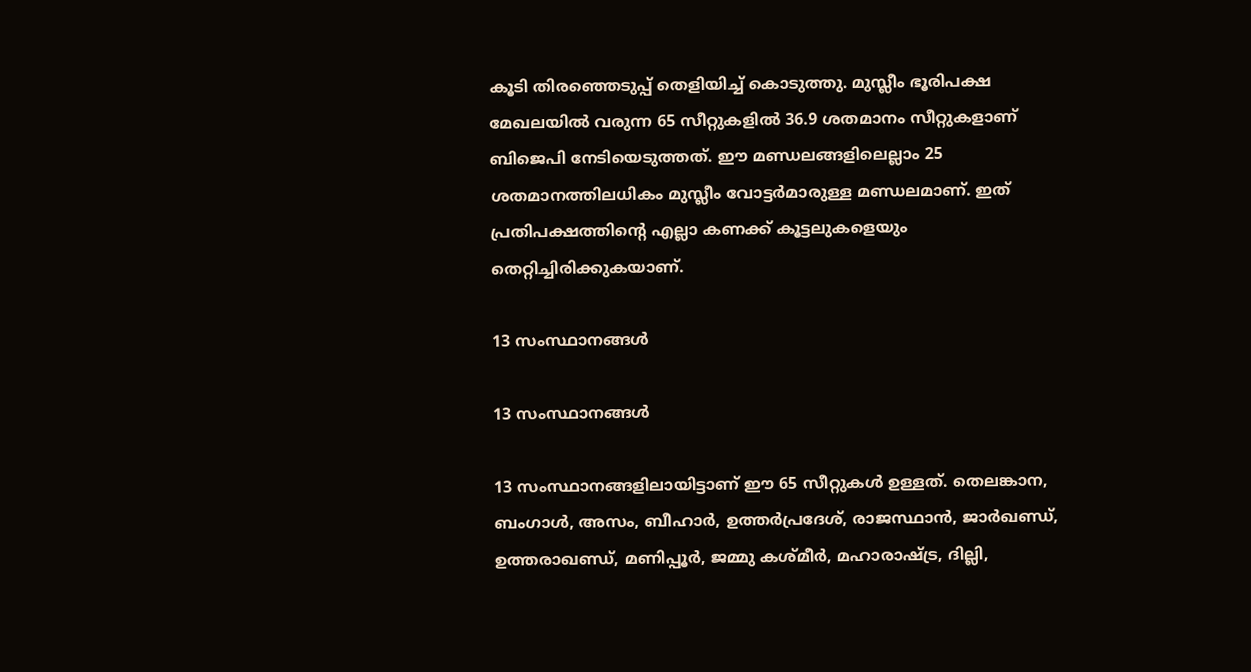കൂടി തിരഞ്ഞെടുപ്പ് തെളിയിച്ച് കൊടുത്തു. മുസ്ലീം ഭൂരിപക്ഷ മേഖലയില്‍ വരുന്ന 65 സീറ്റുകളില്‍ 36.9 ശതമാനം സീറ്റുകളാണ് ബിജെപി നേടിയെടുത്തത്. ഈ മണ്ഡലങ്ങളിലെല്ലാം 25 ശതമാനത്തിലധികം മുസ്ലീം വോട്ടര്‍മാരുള്ള മണ്ഡലമാണ്. ഇത് പ്രതിപക്ഷത്തിന്റെ എല്ലാ കണക്ക് കൂട്ടലുകളെയും തെറ്റിച്ചിരിക്കുകയാണ്.

13 സംസ്ഥാനങ്ങള്‍

13 സംസ്ഥാനങ്ങള്‍

13 സംസ്ഥാനങ്ങളിലായിട്ടാണ് ഈ 65 സീറ്റുകള്‍ ഉള്ളത്. തെലങ്കാന, ബംഗാള്‍, അസം, ബീഹാര്‍, ഉത്തര്‍പ്രദേശ്, രാജസ്ഥാന്‍, ജാര്‍ഖണ്ഡ്, ഉത്തരാഖണ്ഡ്, മണിപ്പൂര്‍, ജമ്മു കശ്മീര്‍, മഹാരാഷ്ട്ര, ദില്ലി,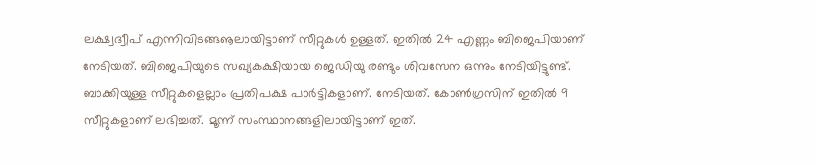ലക്ഷ്വദ്വീപ് എന്നിവിടങ്ങൡലായിട്ടാണ് സീറ്റുകള്‍ ഉള്ളത്. ഇതില്‍ 24 എണ്ണം ബിജെപിയാണ് നേടിയത്. ബിജെപിയുടെ സഖ്യകക്ഷിയായ ജെഡിയു രണ്ടും ശിവസേന ഒന്നും നേടിയിട്ടുണ്ട്. ബാക്കിയുള്ള സീറ്റുകളെല്ലാം പ്രതിപക്ഷ പാര്‍ട്ടികളാണ്. നേടിയത്. കോണ്‍ഗ്രസിന് ഇതില്‍ 9 സീറ്റുകളാണ് ലഭിച്ചത്. മൂന്ന് സംസ്ഥാനങ്ങളിലായിട്ടാണ് ഇത്.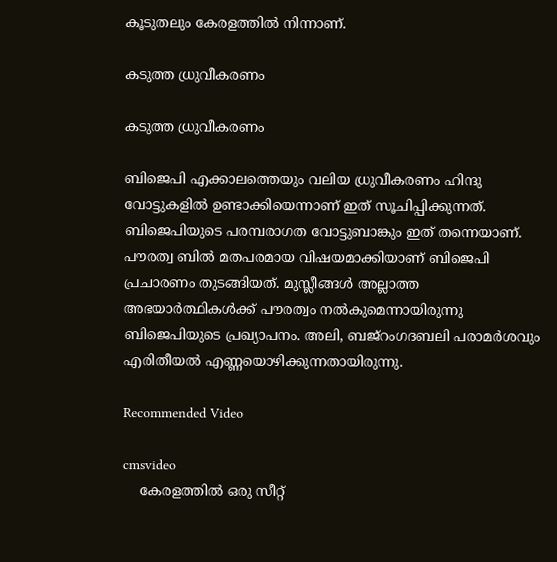കൂടുതലും കേരളത്തില്‍ നിന്നാണ്.

കടുത്ത ധ്രുവീകരണം

കടുത്ത ധ്രുവീകരണം

ബിജെപി എക്കാലത്തെയും വലിയ ധ്രുവീകരണം ഹിന്ദു വോട്ടുകളില്‍ ഉണ്ടാക്കിയെന്നാണ് ഇത് സൂചിപ്പിക്കുന്നത്. ബിജെപിയുടെ പരമ്പരാഗത വോട്ടുബാങ്കും ഇത് തന്നെയാണ്. പൗരത്വ ബില്‍ മതപരമായ വിഷയമാക്കിയാണ് ബിജെപി പ്രചാരണം തുടങ്ങിയത്. മുസ്ലീങ്ങള്‍ അല്ലാത്ത അഭയാര്‍ത്ഥികള്‍ക്ക് പൗരത്വം നല്‍കുമെന്നായിരുന്നു ബിജെപിയുടെ പ്രഖ്യാപനം. അലി, ബജ്‌റംഗദബലി പരാമര്‍ശവും എരിതീയല്‍ എണ്ണയൊഴിക്കുന്നതായിരുന്നു.

Recommended Video

cmsvideo
    കേരളത്തില്‍ ഒരു സീറ്റ്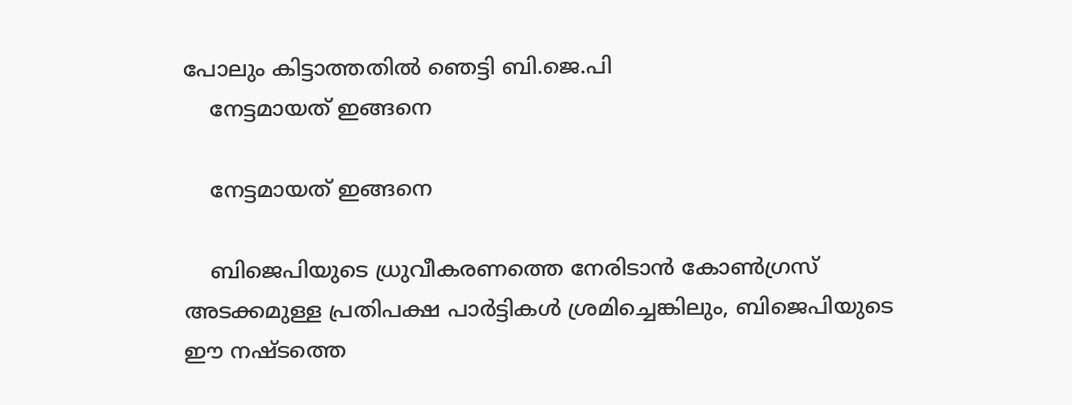പോലും കിട്ടാത്തതില്‍ ഞെട്ടി ബി.ജെ.പി
    നേട്ടമായത് ഇങ്ങനെ

    നേട്ടമായത് ഇങ്ങനെ

    ബിജെപിയുടെ ധ്രുവീകരണത്തെ നേരിടാന്‍ കോണ്‍ഗ്രസ് അടക്കമുള്ള പ്രതിപക്ഷ പാര്‍ട്ടികള്‍ ശ്രമിച്ചെങ്കിലും, ബിജെപിയുടെ ഈ നഷ്ടത്തെ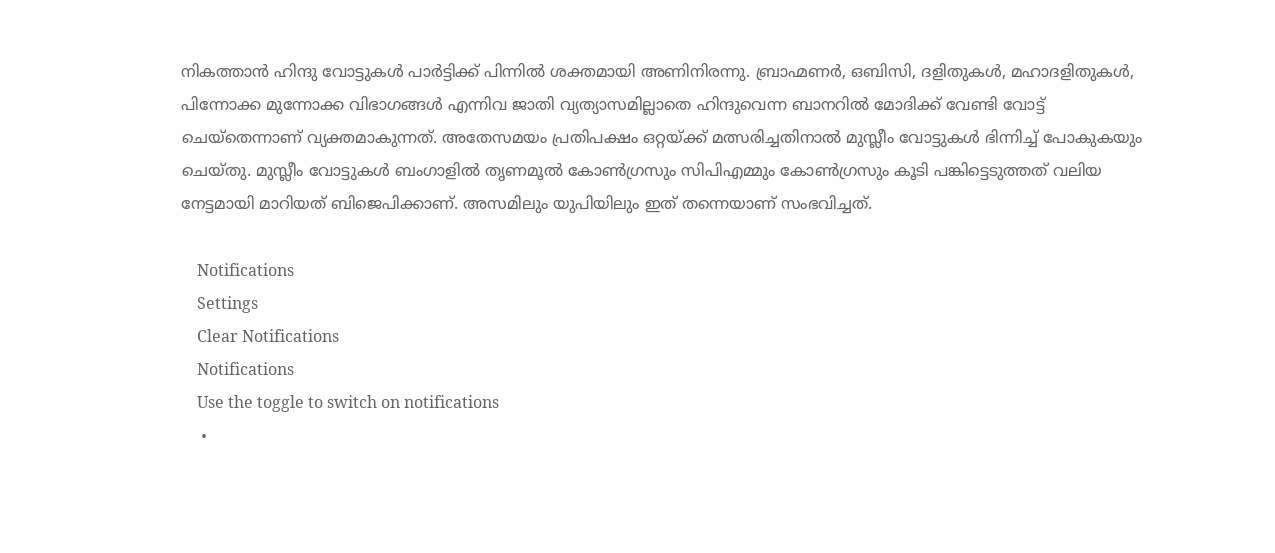നികത്താന്‍ ഹിന്ദു വോട്ടുകള്‍ പാര്‍ട്ടിക്ക് പിന്നില്‍ ശക്തമായി അണിനിരന്നു. ബ്രാഹ്മണര്‍, ഒബിസി, ദളിതുകള്‍, മഹാദളിതുകള്‍, പിന്നോക്ക മുന്നോക്ക വിഭാഗങ്ങള്‍ എന്നിവ ജാതി വ്യത്യാസമില്ലാതെ ഹിന്ദുവെന്ന ബാനറില്‍ മോദിക്ക് വേണ്ടി വോട്ട് ചെയ്‌തെന്നാണ് വ്യക്തമാകുന്നത്. അതേസമയം പ്രതിപക്ഷം ഒറ്റയ്ക്ക് മത്സരിച്ചതിനാല്‍ മുസ്ലീം വോട്ടുകള്‍ ഭിന്നിച്ച് പോകുകയും ചെയ്തു. മുസ്ലീം വോട്ടുകള്‍ ബംഗാളില്‍ തൃണമൂല്‍ കോണ്‍ഗ്രസും സിപിഎമ്മും കോണ്‍ഗ്രസും കൂടി പങ്കിട്ടെടുത്തത് വലിയ നേട്ടമായി മാറിയത് ബിജെപിക്കാണ്. അസമിലും യുപിയിലും ഇത് തന്നെയാണ് സംഭവിച്ചത്.

    Notifications
    Settings
    Clear Notifications
    Notifications
    Use the toggle to switch on notifications
    •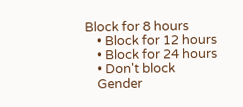Block for 8 hours
    • Block for 12 hours
    • Block for 24 hours
    • Don't block
    Gender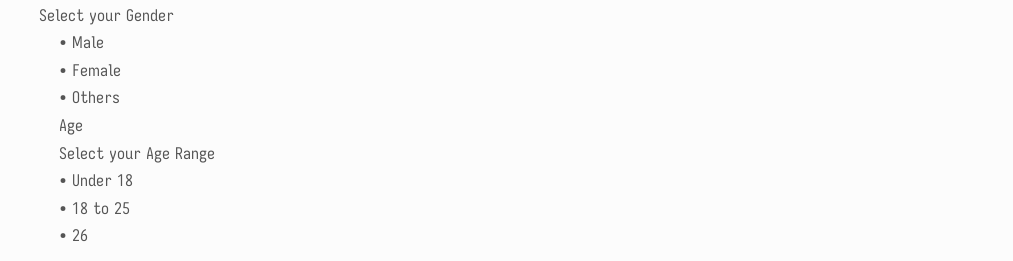Select your Gender
    • Male
    • Female
    • Others
    Age
    Select your Age Range
    • Under 18
    • 18 to 25
    • 26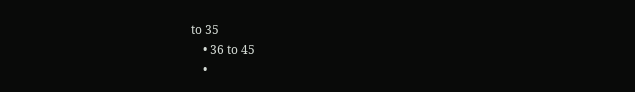to 35
    • 36 to 45
    •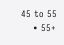45 to 55
    • 55+